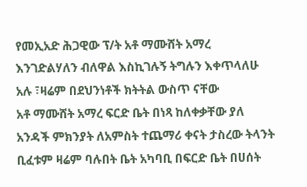የመኢአድ ሕጋዊው ፕ/ት አቶ ማሙሸት አማረ እንገድልሃለን ብለዋል እስኪገሉኝ ትግሉን እቀጥላለሁ አሉ ፣ዛሬም በደህንነቶች ክትትል ውስጥ ናቸው
አቶ ማሙሸት አማረ ፍርድ ቤት በነጻ ከለቀቃቸው ያለ አንዳች ምክንያት ለአምስት ተጨማሪ ቀናት ታስረው ትላንት ቢፈቱም ዛሬም ባሉበት ቤት አካባቢ በፍርድ ቤት በሀሰት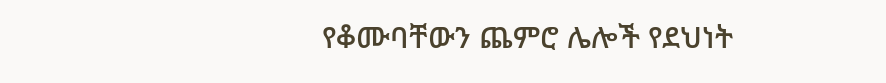የቆሙባቸውን ጨምሮ ሌሎች የደህነት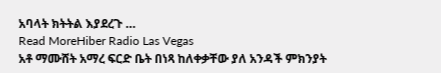አባላት ክትትል እያደረጉ …
Read MoreHiber Radio Las Vegas
አቶ ማሙሸት አማረ ፍርድ ቤት በነጻ ከለቀቃቸው ያለ አንዳች ምክንያት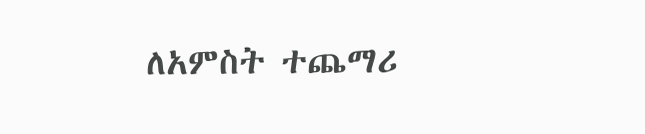ለአምስት ተጨማሪ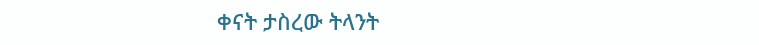ቀናት ታስረው ትላንት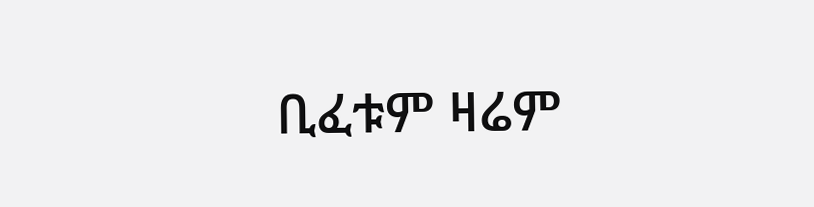ቢፈቱም ዛሬም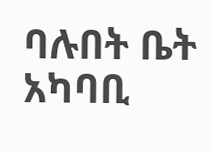ባሉበት ቤት አካባቢ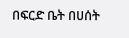በፍርድ ቤት በሀሰት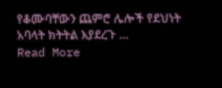የቆሙባቸውን ጨምሮ ሌሎች የደህነት አባላት ክትትል እያደረጉ …
Read More